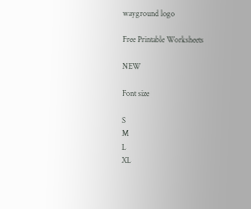wayground logo

Free Printable Worksheets

NEW

Font size

S
M
L
XL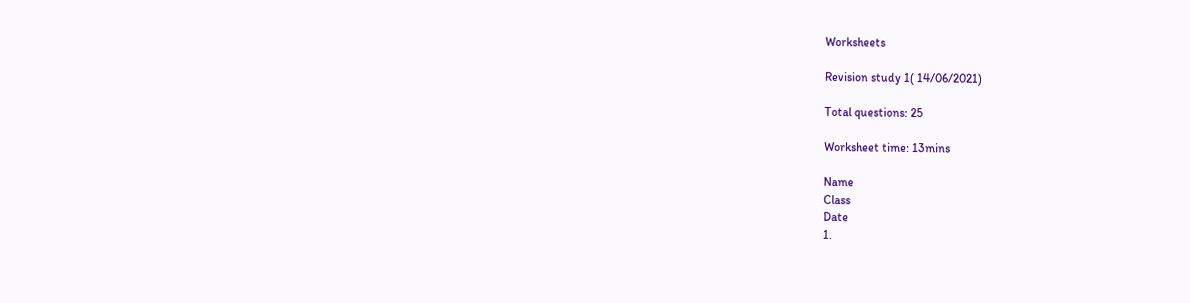Worksheets

Revision study 1( 14/06/2021)

Total questions: 25

Worksheet time: 13mins

Name
Class
Date
1.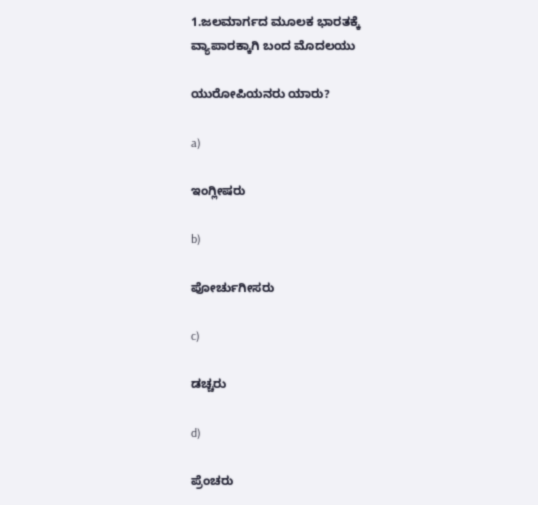1.ಜಲಮಾರ್ಗದ ಮೂಲಕ ಭಾರತಕ್ಕೆ ವ್ಯಾಪಾರಕ್ಕಾಗಿ ಬಂದ ಮೊದಲಯು

ಯುರೋಪಿಯನರು ಯಾರು?

a)

ಇಂಗ್ಲೀಷರು

b)

ಪೋರ್ಚುಗೀಸರು

c)

ಡಚ್ಚರು

d)

ಪ್ರೆಂಚರು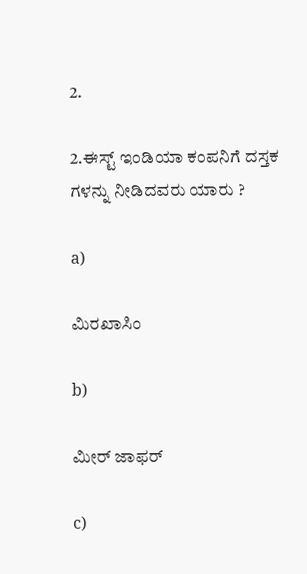2.

2.ಈಸ್ಟ್ ಇಂಡಿಯಾ ಕಂಪನಿಗೆ ದಸ್ತಕ ಗಳನ್ನು ನೀಡಿದವರು ಯಾರು ?

a)

ಮಿರಖಾಸಿಂ

b)

ಮೀರ್ ಜಾಫರ್

c)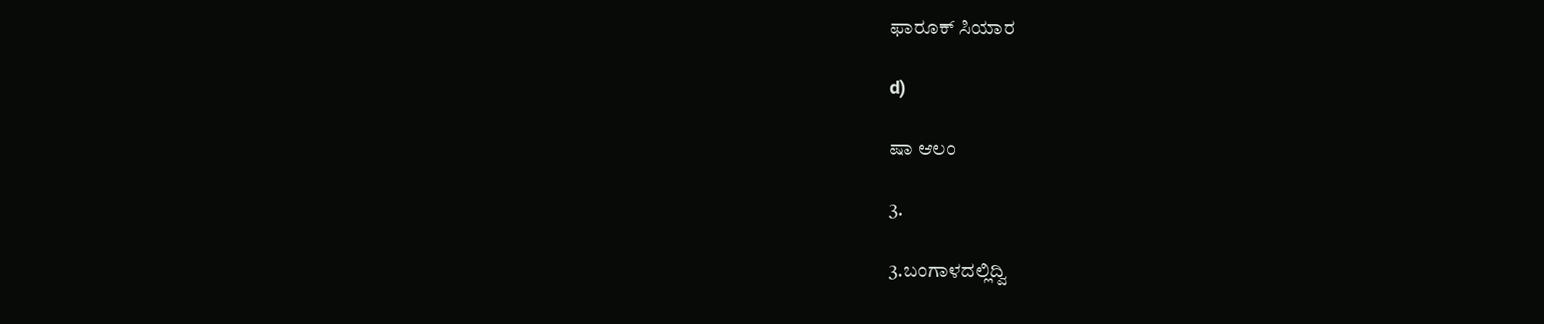ಫಾರೂಕ್ ಸಿಯಾರ

d)

ಷಾ ಆಲಂ

3.

3.ಬಂಗಾಳದಲ್ಲಿದ್ವಿ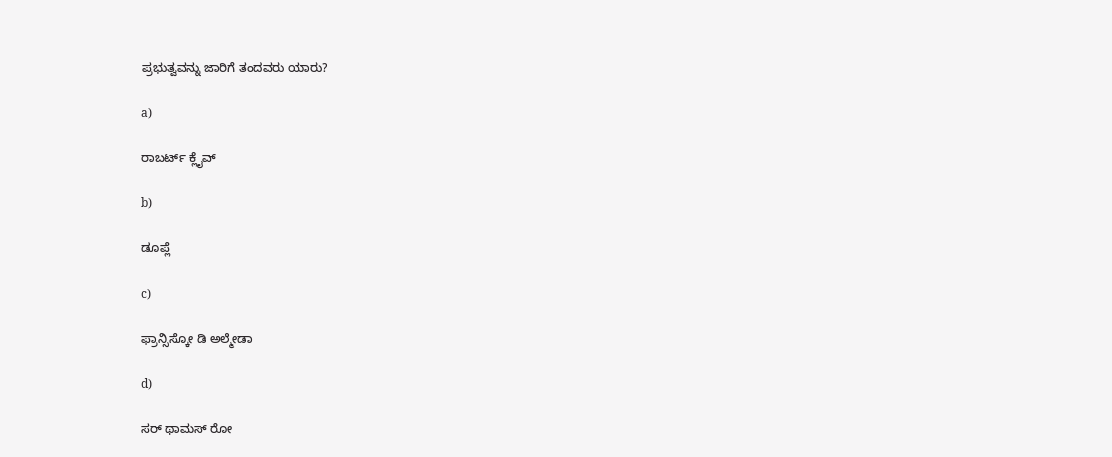ಪ್ರಭುತ್ವವನ್ನು ಜಾರಿಗೆ ತಂದವರು ಯಾರು?

a)

ರಾಬರ್ಟ್ ಕ್ಲೈವ್

b)

ಡೂಪ್ಲೆ

c)

ಫ್ರಾನ್ಸಿಸ್ಕೋ ಡಿ ಅಲ್ಮೇಡಾ

d)

ಸರ್ ಥಾಮಸ್ ರೋ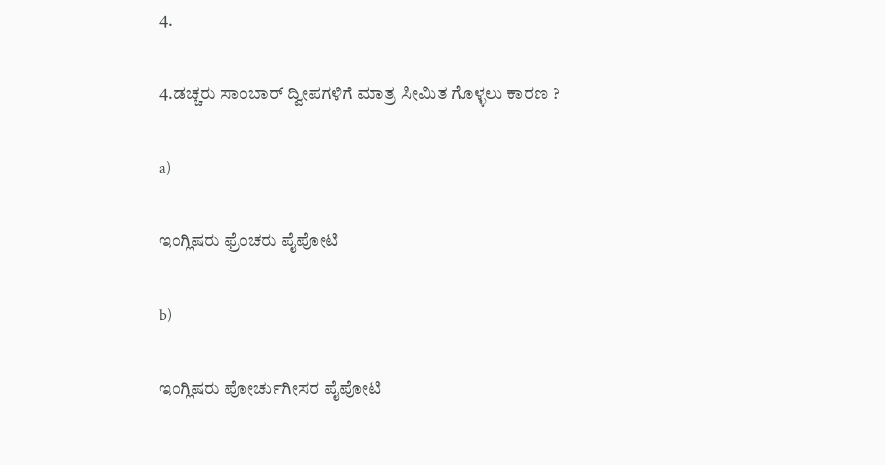4.

4.ಡಚ್ಚರು ಸಾಂಬಾರ್ ದ್ವೀಪಗಳಿಗೆ ಮಾತ್ರ ಸೀಮಿತ ಗೊಳ್ಳಲು ಕಾರಣ ?

a)

ಇಂಗ್ಲಿಷರು ಫ್ರೆಂಚರು ಪೈಪೋಟಿ

b)

ಇಂಗ್ಲಿಷರು ಪೋರ್ಚುಗೀಸರ ಪೈಪೋಟಿ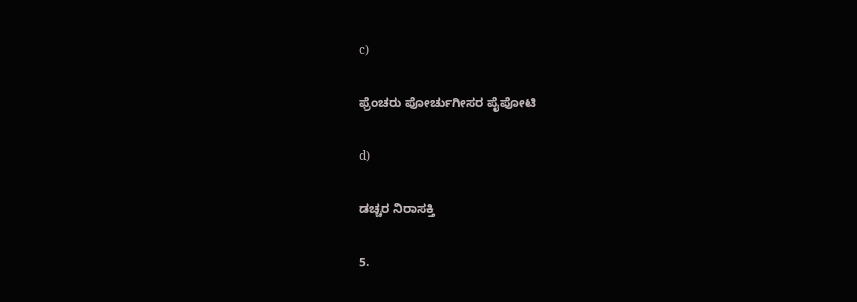c)

ಫ್ರೆಂಚರು ಪೋರ್ಚುಗೀಸರ ಪೈಪೋಟಿ

d)

ಡಚ್ಚರ ನಿರಾಸಕ್ತಿ

5.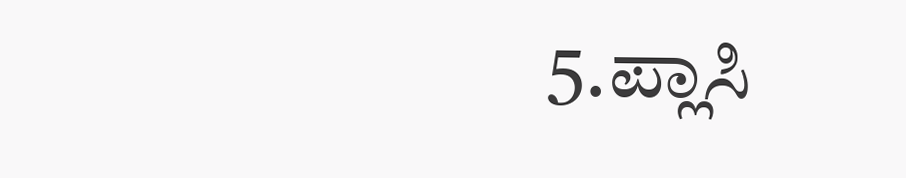5.ಪ್ಲಾಸಿ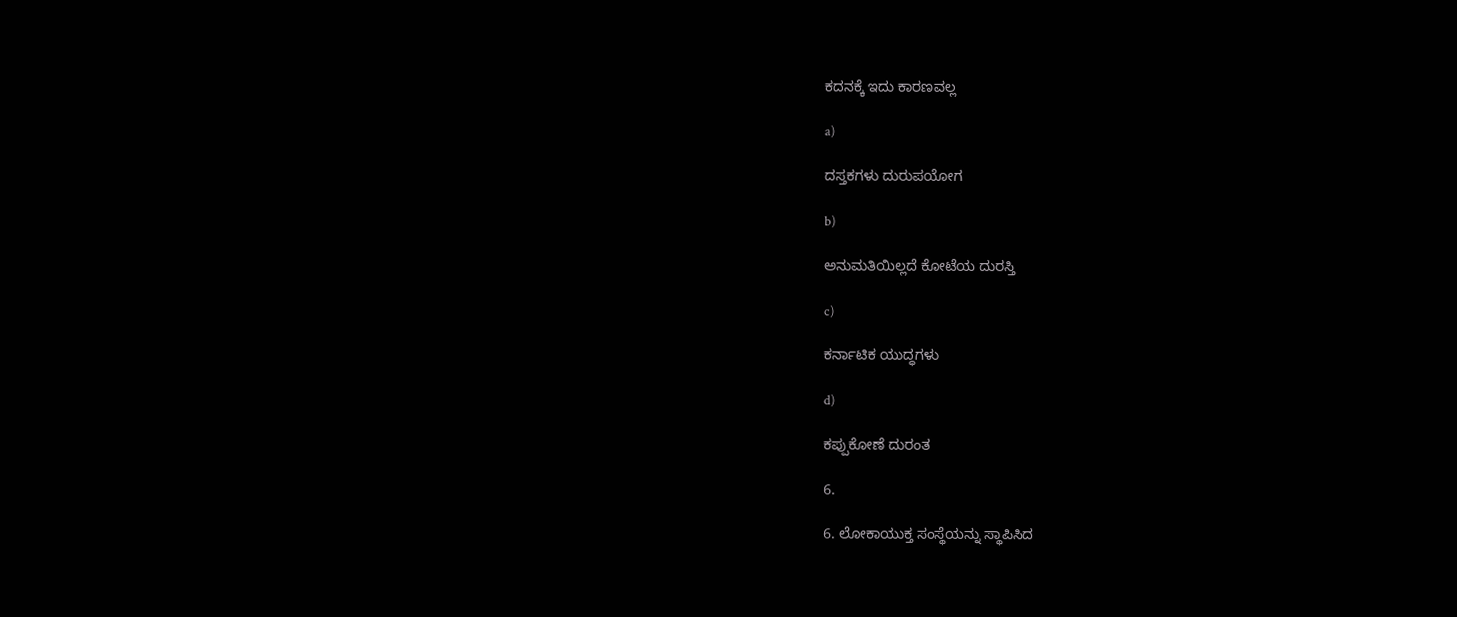ಕದನಕ್ಕೆ ಇದು ಕಾರಣವಲ್ಲ

a)

ದಸ್ತಕಗಳು ದುರುಪಯೋಗ

b)

ಅನುಮತಿಯಿಲ್ಲದೆ ಕೋಟೆಯ ದುರಸ್ತಿ

c)

ಕರ್ನಾಟಿಕ ಯುದ್ಧಗಳು

d)

ಕಪ್ಪುಕೋಣೆ ದುರಂತ

6.

6. ಲೋಕಾಯುಕ್ತ ಸಂಸ್ಥೆಯನ್ನು ಸ್ಥಾಪಿಸಿದ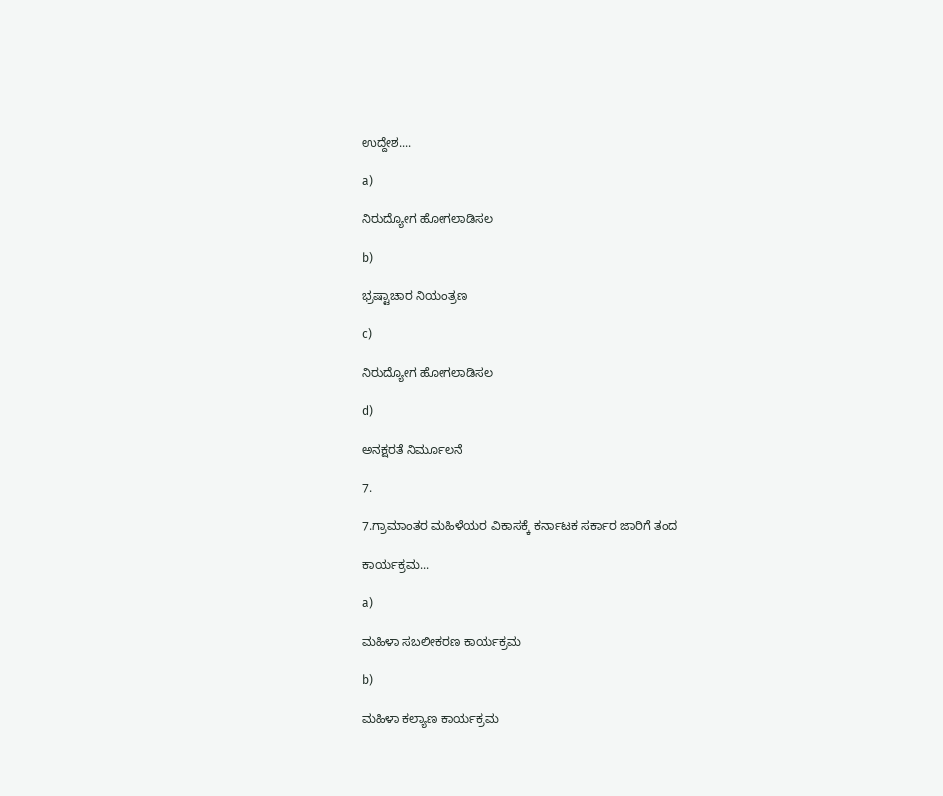ಉದ್ದೇಶ....

a)

ನಿರುದ್ಯೋಗ ಹೋಗಲಾಡಿಸಲ

b)

ಭ್ರಷ್ಟಾಚಾರ ನಿಯಂತ್ರಣ

c)

ನಿರುದ್ಯೋಗ ಹೋಗಲಾಡಿಸಲ

d)

ಅನಕ್ಷರತೆ ನಿರ್ಮೂಲನೆ

7.

7.ಗ್ರಾಮಾಂತರ ಮಹಿಳೆಯರ ವಿಕಾಸಕ್ಕೆ ಕರ್ನಾಟಕ ಸರ್ಕಾರ ಜಾರಿಗೆ ತಂದ

ಕಾರ್ಯಕ್ರಮ...

a)

ಮಹಿಳಾ ಸಬಲೀಕರಣ ಕಾರ್ಯಕ್ರಮ

b)

ಮಹಿಳಾ ಕಲ್ಯಾಣ ಕಾರ್ಯಕ್ರಮ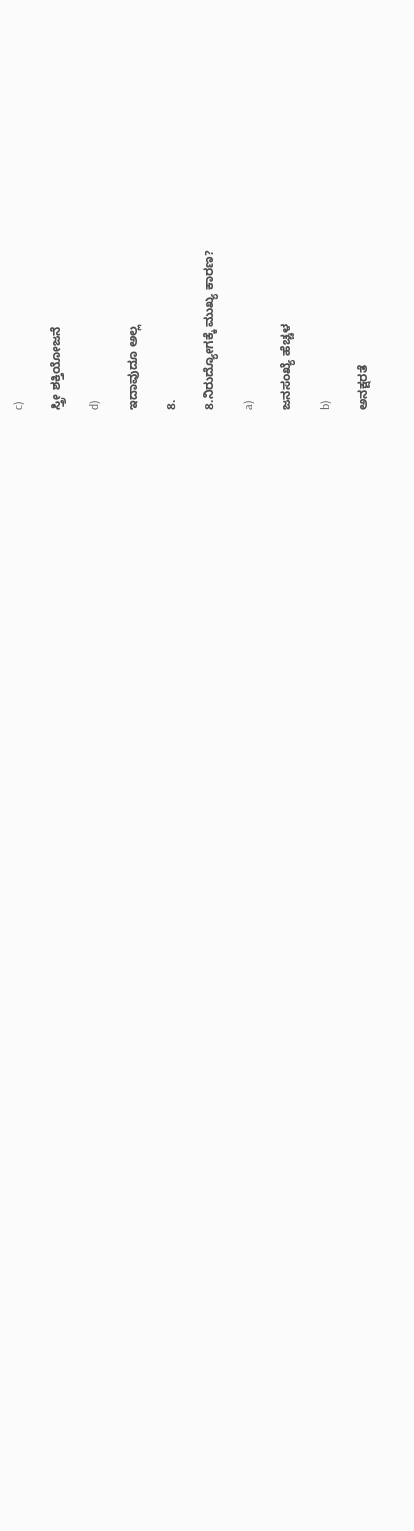c)

ಸ್ತ್ರೀ ಶಕ್ತಿಯೋಜನೆ

d)

ಇದಾವುದೂ ಅಲ್ಲ

8.

8.ನಿರುದ್ಯೋಗಕ್ಕೆ ಮುಖ್ಯ ಕಾರಣ?

a)

ಜನಸಂಖ್ಯೆ ಹೆಚ್ಚಳ

b)

ಅನಕ್ಷರತೆ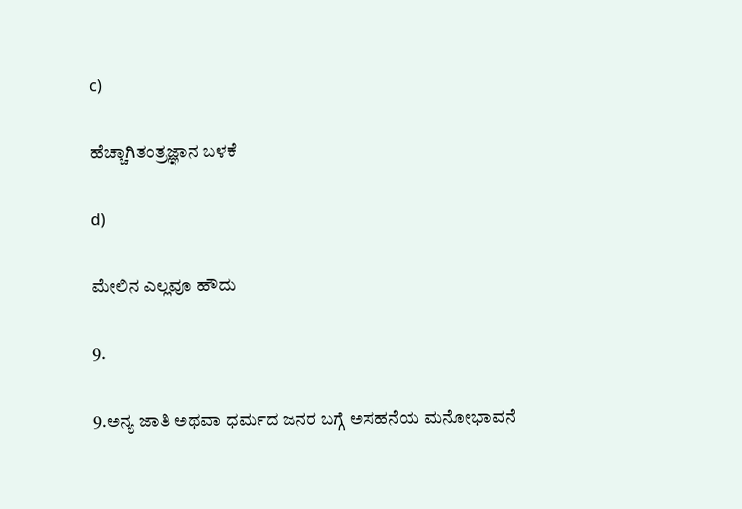c)

ಹೆಚ್ಚಾಗಿತಂತ್ರಜ್ಞಾನ ಬಳಕೆ

d)

ಮೇಲಿನ ಎಲ್ಲವೂ ಹೌದು

9.

9.ಅನ್ಯ ಜಾತಿ ಅಥವಾ ಧರ್ಮದ ಜನರ ಬಗ್ಗೆ ಅಸಹನೆಯ ಮನೋಭಾವನೆ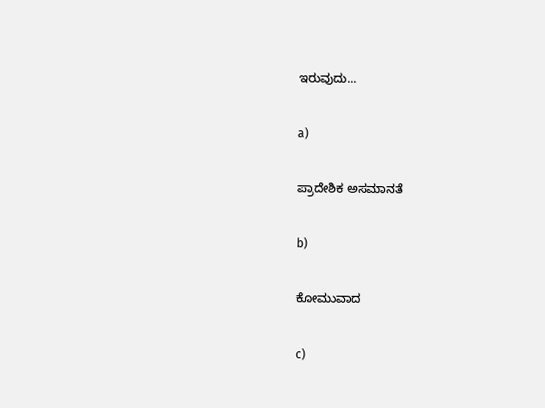ಇರುವುದು...

a)

ಪ್ರಾದೇಶಿಕ ಅಸಮಾನತೆ

b)

ಕೋಮುವಾದ

c)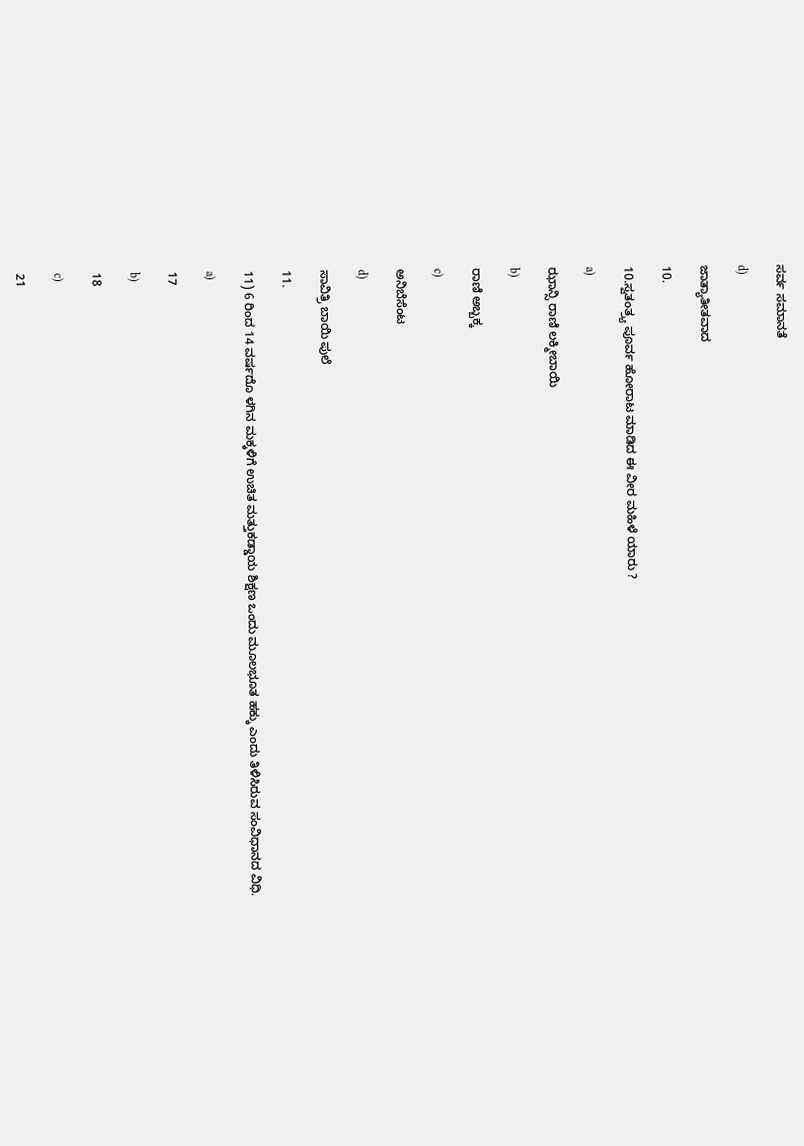ಸರ್ವ ಸಮಾನತೆ

d)

ಜಾತ್ಯಾತೀತವಾದ

10.

10.ಸ್ವತಂತ್ರ್ಯ ಪೂರ್ವ ಹೋರಾಟ ಮಾಡಿದ ಈ ವೀರ ಮಹಿಳೆ ಯಾರು ?

a)

ಝಾನ್ಸಿ ರಾಣಿ ಲಕ್ಮೀಬಾಯಿ

b)

ರಾಣಿ ಅಬ್ಬಕ್ಕ

c)

ಅನಿಬೆಸೆಂಟ

d)

ಸಾವಿತ್ರಿ ಬಾಯಿ ಪುಲೆ

11.

11) 6 ರಿಂದ 14 ವರ್ಷದೊ ಳಗಿನ ಮಕ್ಕಳಿಗೆ ಉಚಿತ ಮತ್ತುಕಡ್ಡಾಯ ಶಿಕ್ಷಣ ಒಂದು ಮೂಲಭೂತ ಹಕ್ಕು ಎಂದು ತಿಳಿಸಿರುವ ಸಂವಿಧಾನದ ವಿಧಿ.

a)

17

b)

18

c)

21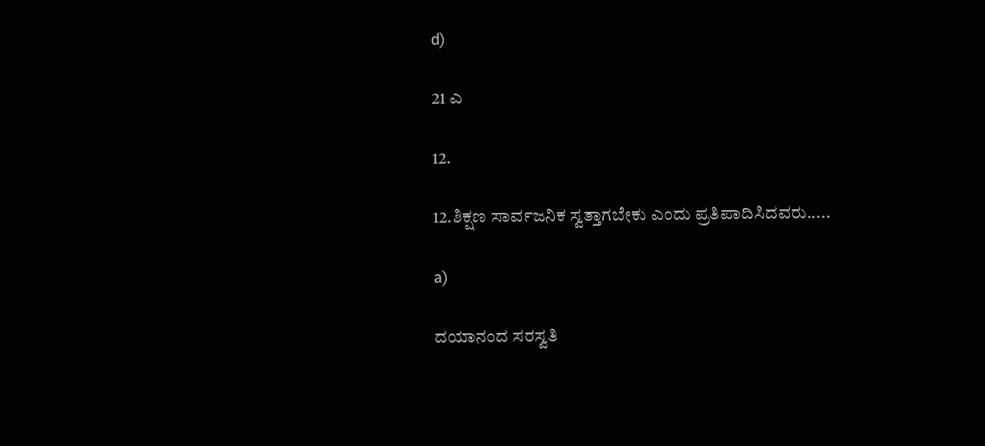d)

21 ಎ

12.

12.ಶಿಕ್ಷಣ ಸಾರ್ವಜನಿಕ ಸ್ವತ್ತಾಗಬೇಕು ಎಂದು ಪ್ರತಿಪಾದಿಸಿದವರು.....

a)

ದಯಾನಂದ ಸರಸ್ವತಿ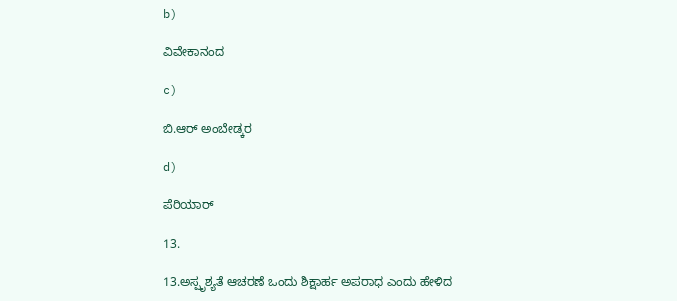b)

ವಿವೇಕಾನಂದ

c)

ಬಿ.ಆರ್ ಅಂಬೇಡ್ಕರ

d)

ಪೆರಿಯಾರ್

13.

13.ಅಸ್ಪೃಶ್ಯತೆ ಆಚರಣೆ ಒಂದು ಶಿಕ್ಷಾರ್ಹ ಅಪರಾಧ ಎಂದು ಹೇಳಿದ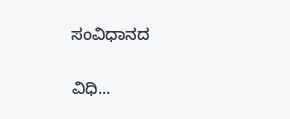ಸಂವಿಧಾನದ

ವಿಧಿ...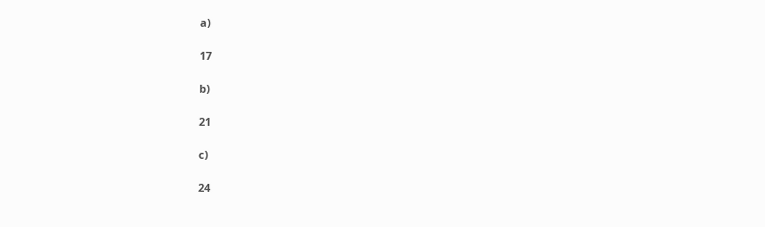a)

17

b)

21

c)

24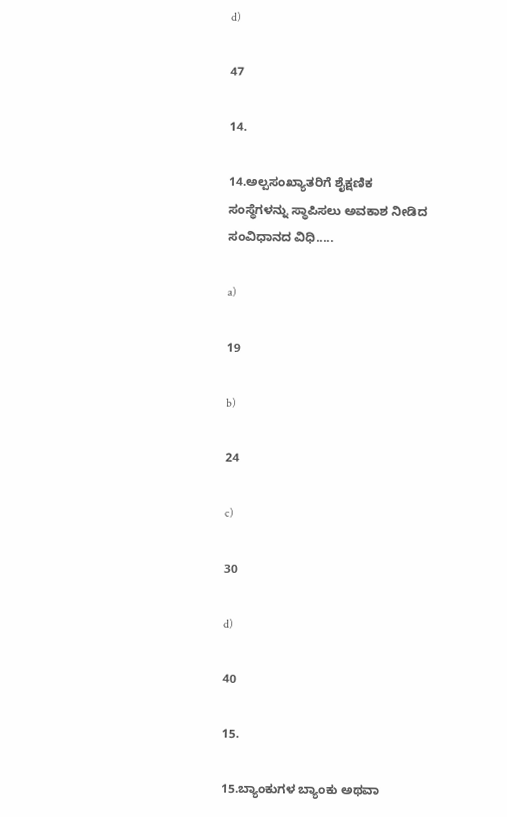d)

47

14.

14.ಅಲ್ಪಸಂಖ್ಯಾತರಿಗೆ ಶೈಕ್ಷಣಿಕ ಸಂಸ್ಥೆಗಳನ್ನು ಸ್ಥಾಪಿಸಲು ಅವಕಾಶ ನೀಡಿದ ಸಂವಿಧಾನದ ವಿಧಿ.....

a)

19

b)

24

c)

30

d)

40

15.

15.ಬ್ಯಾಂಕುಗಳ ಬ್ಯಾಂಕು ಅಥವಾ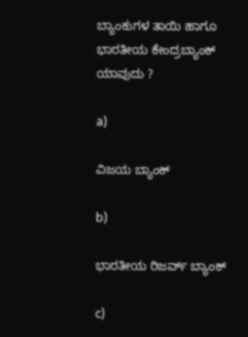ಬ್ಯಾಂಕುಗಳ ತಾಯಿ ಹಾಗೂ ಭಾರತೀಯ ಕೇಂದ್ರಬ್ಯಾಂಕ್ ಯಾವುದು ?

a)

ವಿಜಯ ಬ್ಯಾಂಕ್

b)

ಭಾರತೀಯ ರಿಜರ್ವ್ ಬ್ಯಾಂಕ್

c)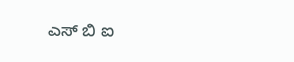ಎಸ್ ಬಿ ಐ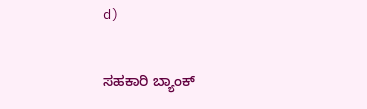d)

ಸಹಕಾರಿ ಬ್ಯಾಂಕ್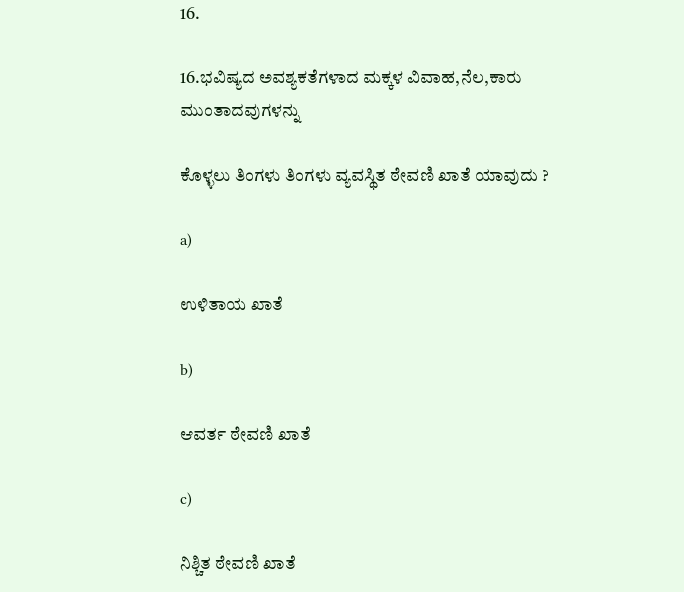16.

16.ಭವಿಷ್ಯದ ಅವಶ್ಯಕತೆಗಳಾದ ಮಕ್ಕಳ ವಿವಾಹ,ನೆಲ,ಕಾರು ಮುಂತಾದವುಗಳನ್ನು

ಕೊಳ್ಳಲು ತಿಂಗಳು ತಿಂಗಳು ವ್ಯವಸ್ಥಿತ ಠೇವಣಿ ಖಾತೆ ಯಾವುದು ?

a)

ಉಳಿತಾಯ ಖಾತೆ

b)

ಆವರ್ತ ಠೇವಣಿ ಖಾತೆ

c)

ನಿಶ್ಚಿತ ಠೇವಣಿ ಖಾತೆ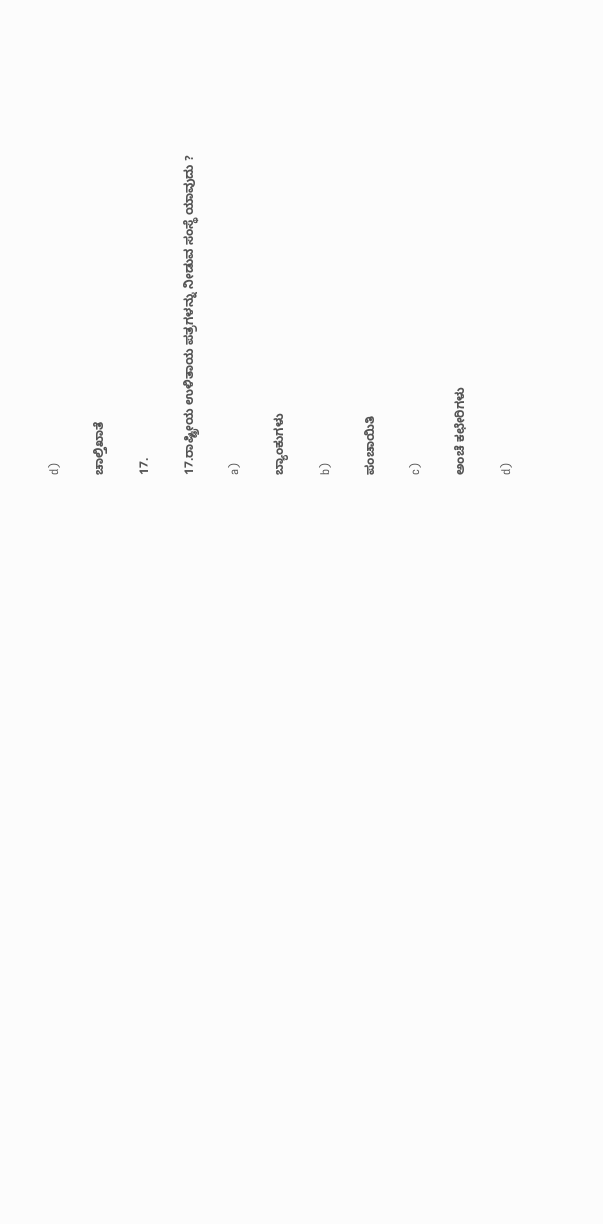d)

ಚಾಲ್ತಿಖಾತೆ

17.

17.ರಾಷ್ಟ್ರೀಯ ಉಳಿತಾಯ ಪತ್ರಗಳನ್ನು ನೀಡುವ ಸಂಸ್ಥೆ ಯಾವುದು ?

a)

ಬ್ಯಾಂಕುಗಳು

b)

ಪಂಚಾಯಿತಿ

c)

ಅಂಚೆ ಕಛೇರಿಗಳು

d)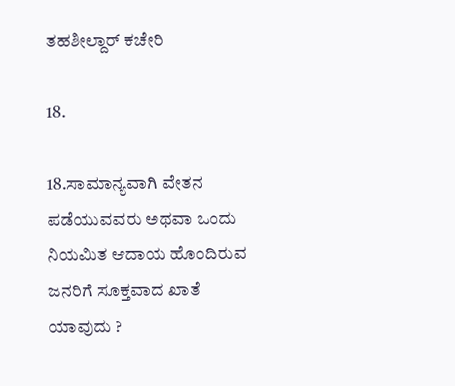ತಹಶೀಲ್ದಾರ್ ಕಚೇರಿ

18.

18.ಸಾಮಾನ್ಯವಾಗಿ ವೇತನ ಪಡೆಯುವವರು ಅಥವಾ ಒಂದು ನಿಯಮಿತ ಆದಾಯ ಹೊಂದಿರುವ ಜನರಿಗೆ ಸೂಕ್ತವಾದ ಖಾತೆ ಯಾವುದು ?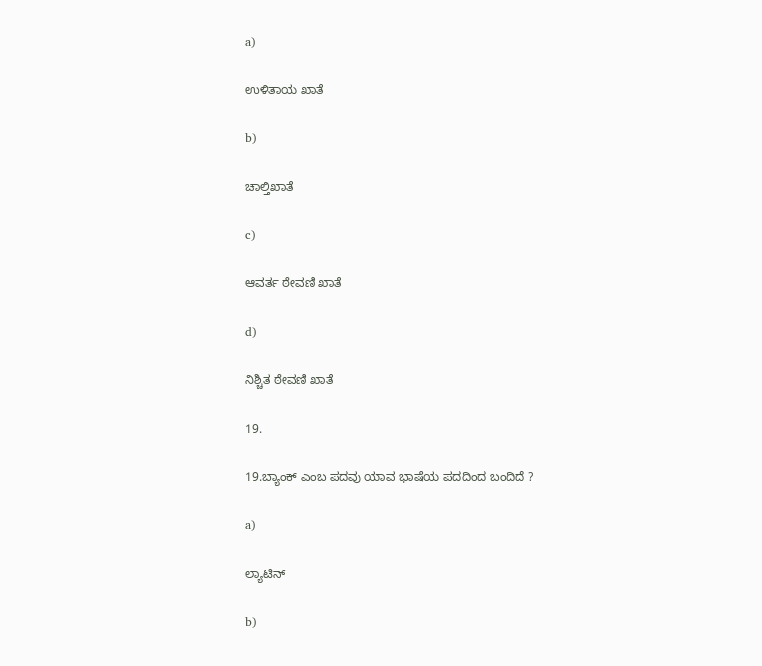a)

ಉಳಿತಾಯ ಖಾತೆ

b)

ಚಾಲ್ತಿಖಾತೆ

c)

ಆವರ್ತ ಠೇವಣಿ ಖಾತೆ

d)

ನಿಶ್ಚಿತ ಠೇವಣಿ ಖಾತೆ

19.

19.ಬ್ಯಾಂಕ್ ಎಂಬ ಪದವು ಯಾವ ಭಾಷೆಯ ಪದದಿಂದ ಬಂದಿದೆ ?

a)

ಲ್ಯಾಟಿನ್

b)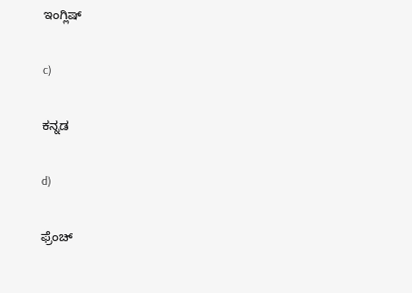ಇಂಗ್ಲಿಷ್

c)

ಕನ್ನಡ

d)

ಫ್ರೆಂಚ್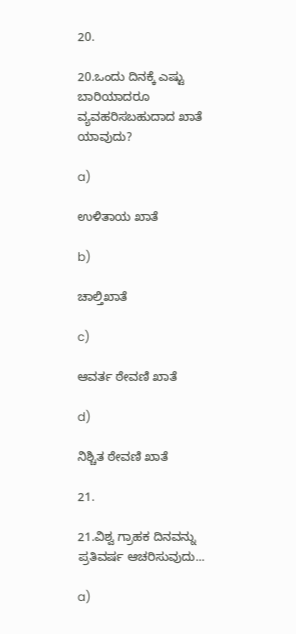20.

20.ಒಂದು ದಿನಕ್ಕೆ ಎಷ್ಟು ಬಾರಿಯಾದರೂ ವ್ಯವಹರಿಸಬಹುದಾದ ಖಾತೆ ಯಾವುದು?

a)

ಉಳಿತಾಯ ಖಾತೆ

b)

ಚಾಲ್ತಿಖಾತೆ

c)

ಆವರ್ತ ಠೇವಣಿ ಖಾತೆ

d)

ನಿಶ್ಚಿತ ಠೇವಣಿ ಖಾತೆ

21.

21.ವಿಶ್ವ ಗ್ರಾಹಕ ದಿನವನ್ನು ಪ್ರತಿವರ್ಷ ಆಚರಿಸುವುದು...

a)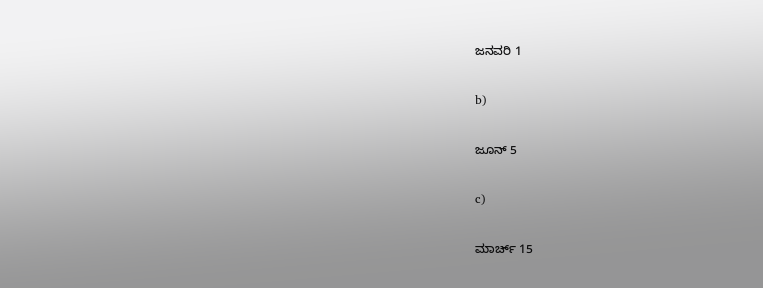ಜನವರಿ 1

b)

ಜೂನ್ 5

c)

ಮಾರ್ಚ್ 15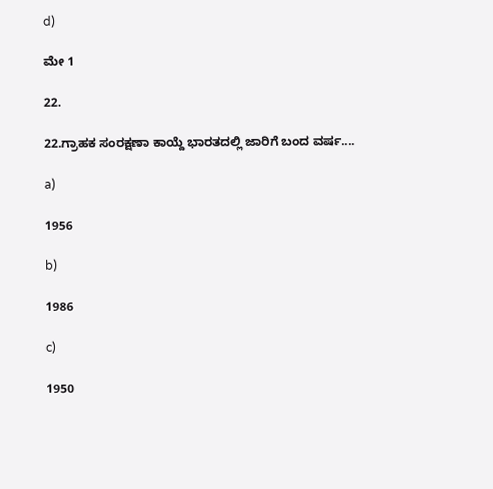d)

ಮೇ 1

22.

22.ಗ್ರಾಹಕ ಸಂರಕ್ಷಣಾ ಕಾಯ್ದೆ ಭಾರತದಲ್ಲಿ ಜಾರಿಗೆ ಬಂದ ವರ್ಷ....

a)

1956

b)

1986

c)

1950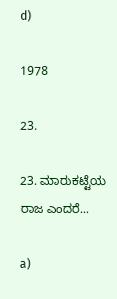d)

1978

23.

23. ಮಾರುಕಟ್ಟೆಯ ರಾಜ ಎಂದರೆ...

a)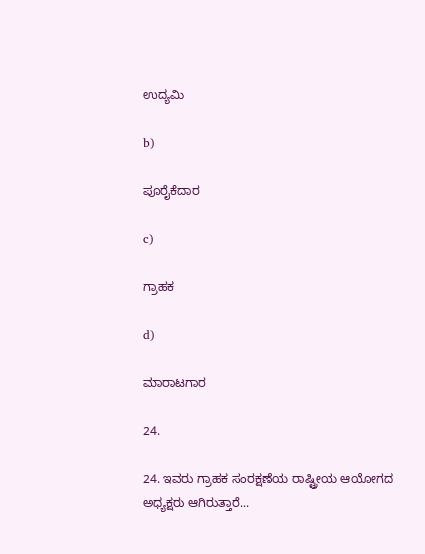ಉದ್ಯಮಿ

b)

ಪೂರೈಕೆದಾರ

c)

ಗ್ರಾಹಕ

d)

ಮಾರಾಟಗಾರ

24.

24. ಇವರು ಗ್ರಾಹಕ ಸಂರಕ್ಷಣೆಯ ರಾಷ್ಟ್ರೀಯ ಆಯೋಗದ ಅಧ್ಯಕ್ಷರು ಆಗಿರುತ್ತಾರೆ...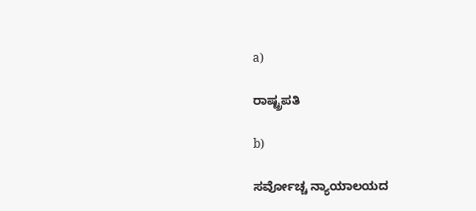a)

ರಾಷ್ಟ್ರಪತಿ

b)

ಸರ್ವೋಚ್ಚ ನ್ಯಾಯಾಲಯದ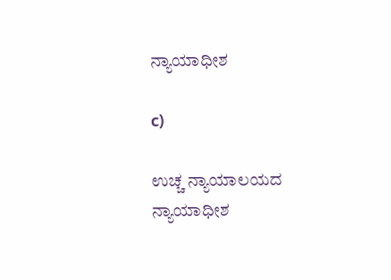ನ್ಯಾಯಾಧೀಶ

c)

ಉಚ್ಚ ನ್ಯಾಯಾಲಯದ ನ್ಯಾಯಾಧೀಶ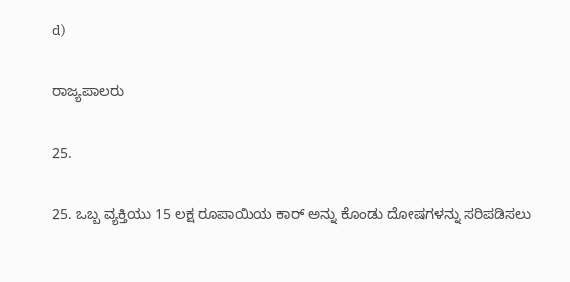d)

ರಾಜ್ಯಪಾಲರು

25.

25. ಒಬ್ಬ ವ್ಯಕ್ತಿಯು 15 ಲಕ್ಷ ರೂಪಾಯಿಯ ಕಾರ್ ಅನ್ನು ಕೊಂಡು ದೋಷಗಳನ್ನು ಸರಿಪಡಿಸಲು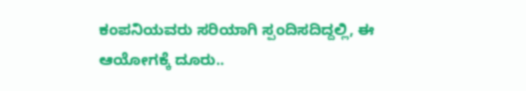ಕಂಪನಿಯವರು ಸರಿಯಾಗಿ ಸ್ಪಂದಿಸದಿದ್ದಲ್ಲಿ, ಈ ಆಯೋಗಕ್ಕೆ ದೂರು..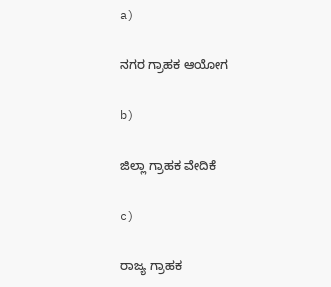a)

ನಗರ ಗ್ರಾಹಕ ಆಯೋಗ

b)

ಜಿಲ್ಲಾ ಗ್ರಾಹಕ ವೇದಿಕೆ

c)

ರಾಜ್ಯ ಗ್ರಾಹಕ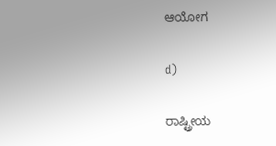ಆಯೋಗ

d)

ರಾಷ್ಟ್ರೀಯ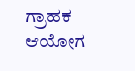ಗ್ರಾಹಕ ಆಯೋಗ